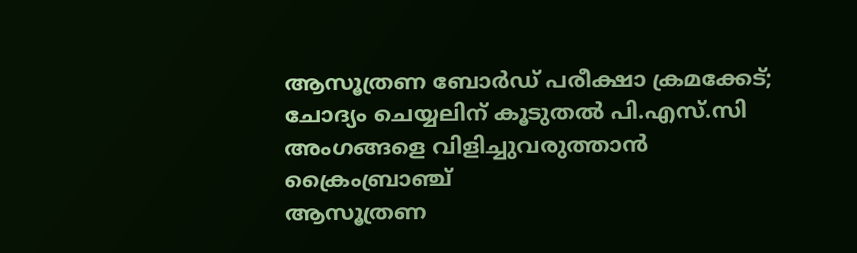ആസൂത്രണ ബോർഡ് പരീക്ഷാ ക്രമക്കേട്; ചോദ്യം ചെയ്യലിന് കൂടുതൽ പി.എസ്.സി അംഗങ്ങളെ വിളിച്ചുവരുത്താൻ ക്രൈംബ്രാഞ്ച്
ആസൂത്രണ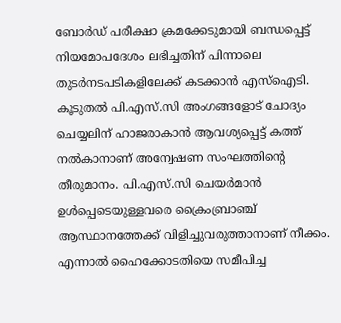ബോർഡ് പരീക്ഷാ ക്രമക്കേടുമായി ബന്ധപ്പെട്ട് നിയമോപദേശം ലഭിച്ചതിന് പിന്നാലെ തുടർനടപടികളിലേക്ക് കടക്കാൻ എസ്ഐടി. കൂടുതൽ പി.എസ്.സി അംഗങ്ങളോട് ചോദ്യം ചെയ്യലിന് ഹാജരാകാൻ ആവശ്യപ്പെട്ട് കത്ത് നൽകാനാണ് അന്വേഷണ സംഘത്തിന്റെ തീരുമാനം. പി.എസ്.സി ചെയർമാൻ ഉൾപ്പെടെയുള്ളവരെ ക്രൈംബ്രാഞ്ച് ആസ്ഥാനത്തേക്ക് വിളിച്ചുവരുത്താനാണ് നീക്കം. എന്നാൽ ഹൈക്കോടതിയെ സമീപിച്ച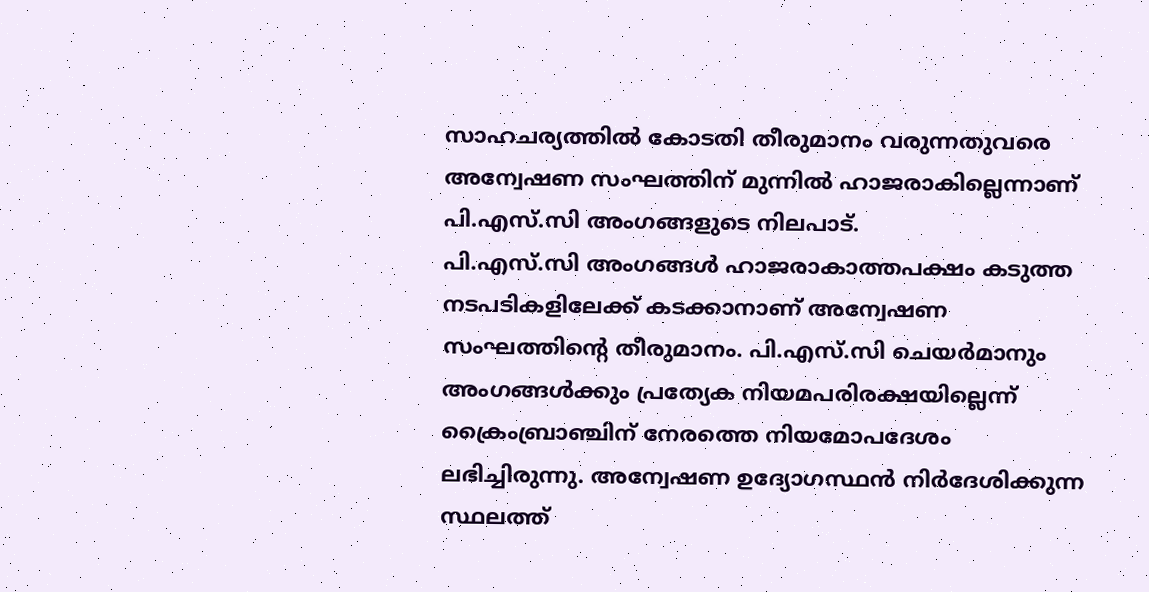സാഹചര്യത്തിൽ കോടതി തീരുമാനം വരുന്നതുവരെ അന്വേഷണ സംഘത്തിന് മുന്നിൽ ഹാജരാകില്ലെന്നാണ് പി.എസ്.സി അംഗങ്ങളുടെ നിലപാട്.
പി.എസ്.സി അംഗങ്ങൾ ഹാജരാകാത്തപക്ഷം കടുത്ത നടപടികളിലേക്ക് കടക്കാനാണ് അന്വേഷണ സംഘത്തിന്റെ തീരുമാനം. പി.എസ്.സി ചെയർമാനും അംഗങ്ങൾക്കും പ്രത്യേക നിയമപരിരക്ഷയില്ലെന്ന് ക്രൈംബ്രാഞ്ചിന് നേരത്തെ നിയമോപദേശം ലഭിച്ചിരുന്നു. അന്വേഷണ ഉദ്യോഗസ്ഥൻ നിർദേശിക്കുന്ന സ്ഥലത്ത്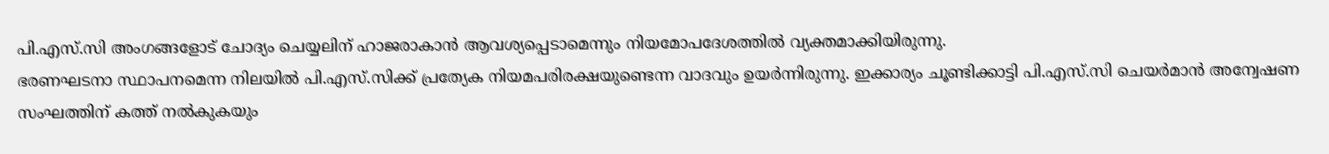പി.എസ്.സി അംഗങ്ങളോട് ചോദ്യം ചെയ്യലിന് ഹാജരാകാൻ ആവശ്യപ്പെടാമെന്നും നിയമോപദേശത്തിൽ വ്യക്തമാക്കിയിരുന്നു.
ഭരണഘടനാ സ്ഥാപനമെന്ന നിലയിൽ പി.എസ്.സിക്ക് പ്രത്യേക നിയമപരിരക്ഷയുണ്ടെന്ന വാദവും ഉയർന്നിരുന്നു. ഇക്കാര്യം ചൂണ്ടിക്കാട്ടി പി.എസ്.സി ചെയർമാൻ അന്വേഷണ സംഘത്തിന് കത്ത് നൽകുകയും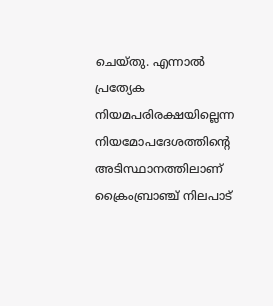ചെയ്തു. എന്നാൽ പ്രത്യേക നിയമപരിരക്ഷയില്ലെന്ന നിയമോപദേശത്തിന്റെ അടിസ്ഥാനത്തിലാണ് ക്രൈംബ്രാഞ്ച് നിലപാട്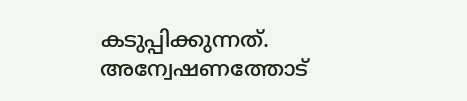കടുപ്പിക്കുന്നത്.
അന്വേഷണത്തോട്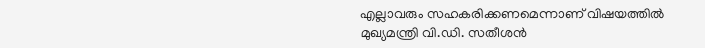എല്ലാവരും സഹകരിക്കണമെന്നാണ് വിഷയത്തിൽ മുഖ്യമന്ത്രി വി.ഡി. സതീശൻ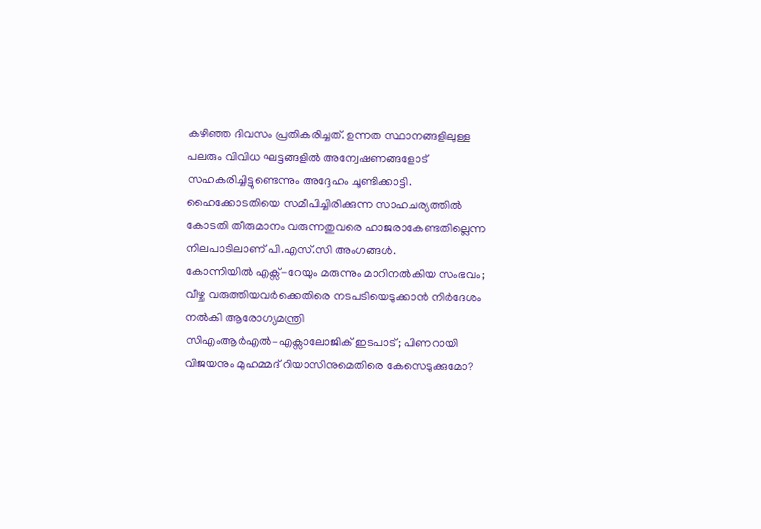കഴിഞ്ഞ ദിവസം പ്രതികരിച്ചത്. ഉന്നത സ്ഥാനങ്ങളിലുള്ള പലരും വിവിധ ഘട്ടങ്ങളിൽ അന്വേഷണങ്ങളോട് സഹകരിച്ചിട്ടുണ്ടെന്നും അദ്ദേഹം ചൂണ്ടിക്കാട്ടി. ഹൈക്കോടതിയെ സമീപിച്ചിരിക്കുന്ന സാഹചര്യത്തിൽ കോടതി തീരുമാനം വരുന്നതുവരെ ഹാജരാകേണ്ടതില്ലെന്ന നിലപാടിലാണ് പി.എസ്.സി അംഗങ്ങൾ.
കോന്നിയിൽ എക്സ്-റേയും മരുന്നും മാറിനൽകിയ സംഭവം; വീഴ്ച വരുത്തിയവർക്കെതിരെ നടപടിയെടുക്കാൻ നിർദേശം നൽകി ആരോഗ്യമന്ത്രി
സിഎംആർഎൽ–എക്സാലോജിക് ഇടപാട്; പിണറായി വിജയനും മുഹമ്മദ് റിയാസിനുമെതിരെ കേസെടുക്കുമോ?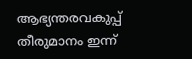ആഭ്യന്തരവകുപ്പ് തീരുമാനം ഇന്ന്